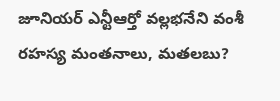జూనియర్ ఎన్టీఆర్తో వల్లభనేని వంశీ రహస్య మంతనాలు, మతలబు?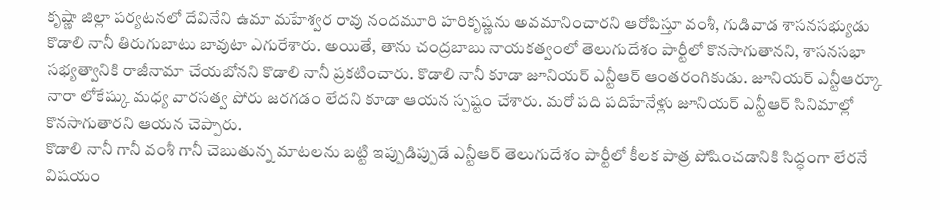కృష్ణా జిల్లా పర్యటనలో దేవినేని ఉమా మహేశ్వర రావు నందమూరి హరికృష్ణను అవమానించారని ఆరోపిస్తూ వంశీ, గుడివాడ శాసనసభ్యుడు కొడాలి నానీ తిరుగుబాటు బావుటా ఎగురేశారు. అయితే, తాను చంద్రబాబు నాయకత్వంలో తెలుగుదేశం పార్టీలో కొనసాగుతానని, శాసనసభా సభ్యత్వానికి రాజీనామా చేయబోనని కొడాలి నానీ ప్రకటించారు. కొడాలి నానీ కూడా జూనియర్ ఎన్టీఆర్ ఆంతరంగికుడు. జూనియర్ ఎన్టీఆర్కూ నారా లోకేష్కు మధ్య వారసత్వ పోరు జరగడం లేదని కూడా ఆయన స్పష్టం చేశారు. మరో పది పదిహేనేళ్లు జూనియర్ ఎన్టీఆర్ సినిమాల్లో కొనసాగుతారని ఆయన చెప్పారు.
కొడాలి నానీ గానీ వంశీ గానీ చెబుతున్న మాటలను బట్టి ఇప్పుడిప్పుడే ఎన్టీఆర్ తెలుగుదేశం పార్టీలో కీలక పాత్ర పోషించడానికి సిద్ధంగా లేరనే విషయం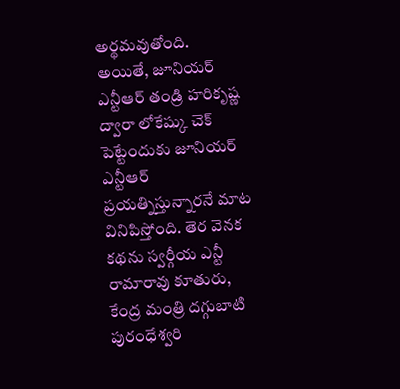అర్థమవుతోంది. అయితే, జూనియర్ ఎన్టీఆర్ తండ్రి హరికృష్ణ ద్వారా లోకేష్కు చెక్ పెట్టేందుకు జూనియర్ ఎన్టీఆర్ ప్రయత్నిస్తున్నారనే మాట వినిపిస్తోంది. తెర వెనక కథను స్వర్గీయ ఎన్టీ రామారావు కూతురు, కేంద్ర మంత్రి దగ్గుబాటి పురంధేశ్వరి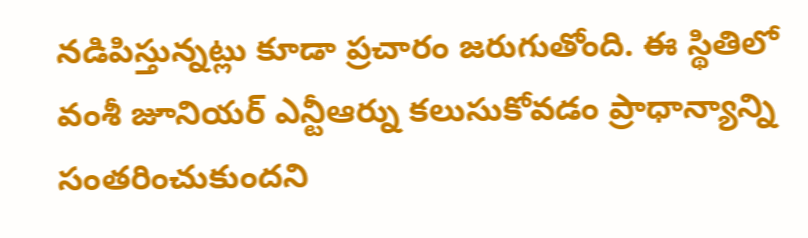నడిపిస్తున్నట్లు కూడా ప్రచారం జరుగుతోంది. ఈ స్థితిలో వంశీ జూనియర్ ఎన్టీఆర్ను కలుసుకోవడం ప్రాధాన్యాన్ని సంతరించుకుందని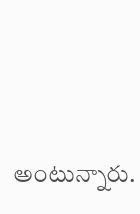అంటున్నారు.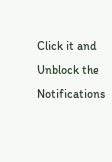Click it and Unblock the Notifications